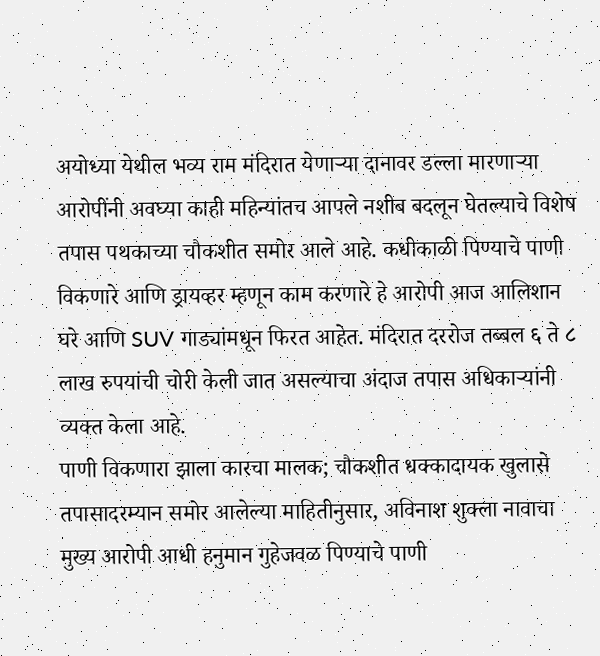अयोध्या येथील भव्य राम मंदिरात येणाऱ्या दानावर डल्ला मारणाऱ्या आरोपींनी अवघ्या काही महिन्यांतच आपले नशीब बदलून घेतल्याचे विशेष तपास पथकाच्या चौकशीत समोर आले आहे. कधीकाळी पिण्याचे पाणी विकणारे आणि ड्रायव्हर म्हणून काम करणारे हे आरोपी आज आलिशान घरे आणि SUV गाड्यांमधून फिरत आहेत. मंदिरात दररोज तब्बल ६ ते ८ लाख रुपयांची चोरी केली जात असल्याचा अंदाज तपास अधिकाऱ्यांनी व्यक्त केला आहे.
पाणी विकणारा झाला कारचा मालक; चौकशीत धक्कादायक खुलासे
तपासादरम्यान समोर आलेल्या माहितीनुसार, अविनाश शुक्ला नावाचा मुख्य आरोपी आधी हनुमान गुहेजवळ पिण्याचे पाणी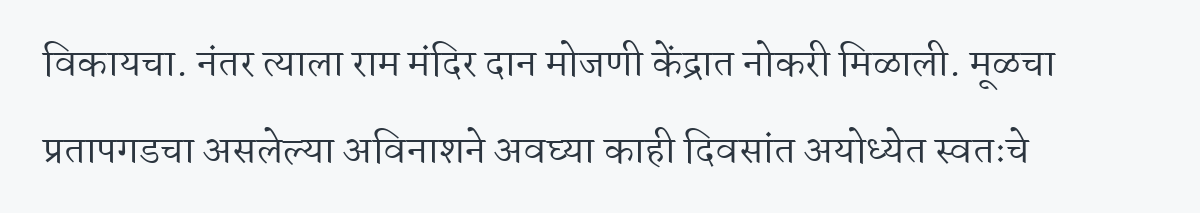विकायचा. नंतर त्याला राम मंदिर दान मोजणी केंद्रात नोकरी मिळाली. मूळचा प्रतापगडचा असलेल्या अविनाशने अवघ्या काही दिवसांत अयोध्येत स्वतःचे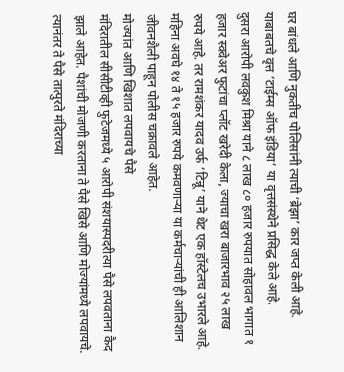घर बांधले आणि नुकतीच पोलिसांनी त्याची ‘ब्रेझा’ कार जप्त केली आहे. याबाबतचे वृत्त ‘टाईम्स ऑफ इंडिया’ या वृत्तसंस्थेने प्रसिद्ध केले आहे.
दुसरा आरोपी लवकुश मिश्रा याने ८ लाख ८० हजार रुपयात सोहावल भागात १ हजार स्क्वेअर फुटांचा प्लॉट खरेदी केला, ज्याचा खरा बाजारभाव २५ लाख रुपये आहे. तर रामशंकर यादव उर्फ ‘टिन्नू’ याने थेट एक हॉस्टेलच उभारले आहे. महिना अवघे १४ ते १५ हजार रुपये कमवणाऱ्या या कर्मचाऱ्यांची ही आलिशान जीवनशैली पाहून पोलीस चक्रावले आहेत.
मोज्यांत आणि खिशात लपवायचे पैसे
मंदिरातील सीसीटीव्ही फुटेजमध्ये ५ आरोपी संशयास्पदरीत्या पैसे लपवताना कैद झाले आहेत. पैशांची मोजणी करताना ते पैसे खिसे आणि मोज्यांमध्ये लपवायचे. त्यानंतर ते पैसे तात्पुरते मंदिराच्या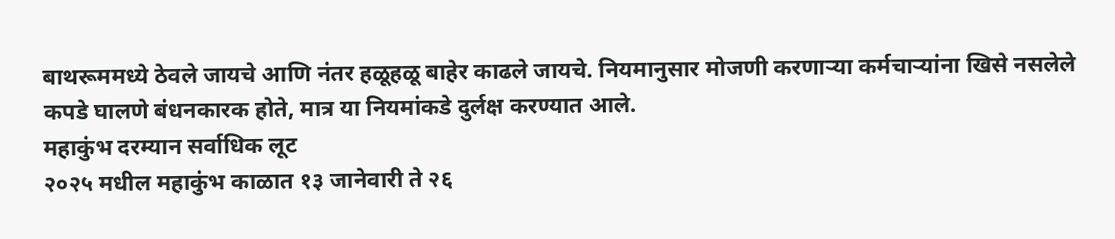बाथरूममध्ये ठेवले जायचे आणि नंतर हळूहळू बाहेर काढले जायचे. नियमानुसार मोजणी करणाऱ्या कर्मचाऱ्यांना खिसे नसलेले कपडे घालणे बंधनकारक होते, मात्र या नियमांकडे दुर्लक्ष करण्यात आले.
महाकुंभ दरम्यान सर्वाधिक लूट
२०२५ मधील महाकुंभ काळात १३ जानेवारी ते २६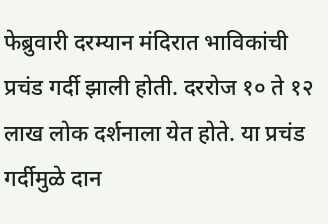फेब्रुवारी दरम्यान मंदिरात भाविकांची प्रचंड गर्दी झाली होती. दररोज १० ते १२ लाख लोक दर्शनाला येत होते. या प्रचंड गर्दीमुळे दान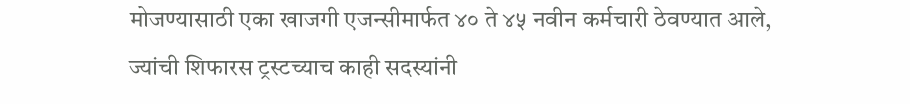मोजण्यासाठी एका खाजगी एजन्सीमार्फत ४० ते ४५ नवीन कर्मचारी ठेवण्यात आले, ज्यांची शिफारस ट्रस्टच्याच काही सदस्यांनी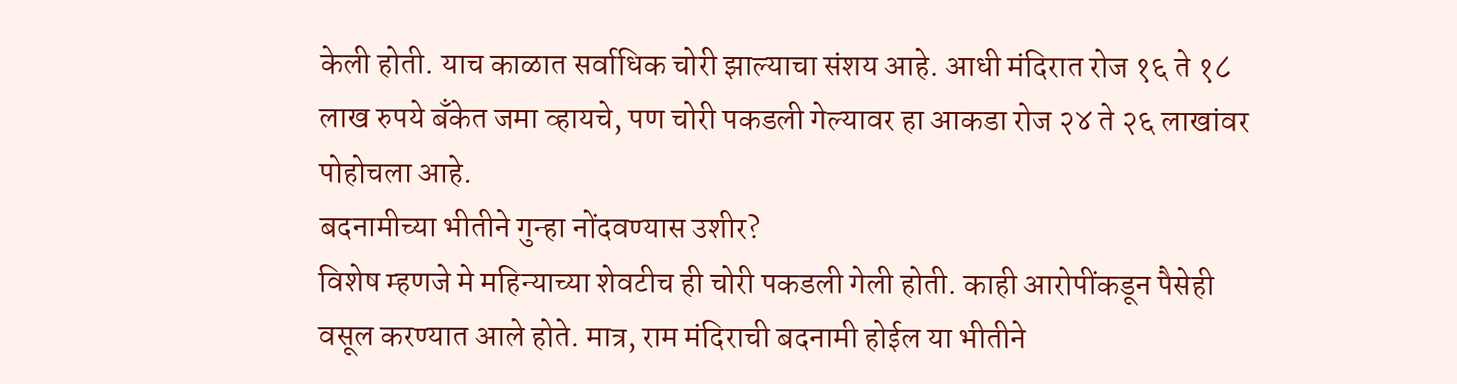केली होती. याच काळात सर्वाधिक चोरी झाल्याचा संशय आहे. आधी मंदिरात रोज १६ ते १८ लाख रुपये बँकेत जमा व्हायचे, पण चोरी पकडली गेल्यावर हा आकडा रोज २४ ते २६ लाखांवर पोहोचला आहे.
बदनामीच्या भीतीने गुन्हा नोंदवण्यास उशीर?
विशेष म्हणजे मे महिन्याच्या शेवटीच ही चोरी पकडली गेली होती. काही आरोपींकडून पैसेही वसूल करण्यात आले होते. मात्र, राम मंदिराची बदनामी होईल या भीतीने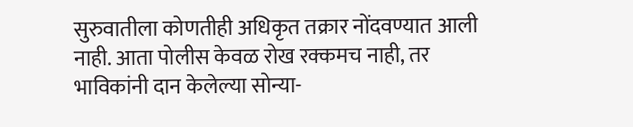सुरुवातीला कोणतीही अधिकृत तक्रार नोंदवण्यात आली नाही. आता पोलीस केवळ रोख रक्कमच नाही, तर भाविकांनी दान केलेल्या सोन्या-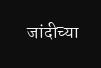जांदीच्या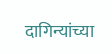दागिन्यांच्या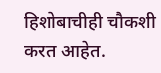हिशोबाचीही चौकशी करत आहेत.